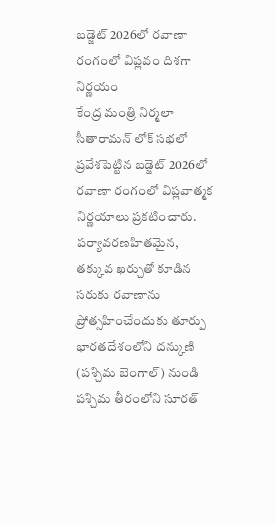బడ్జెట్ 2026లో రవాణా రంగంలో విప్లవం దిశగా నిర్ణయం
కేంద్ర మంత్రి నిర్మలా సీతారామన్ లోక్ సభలో ప్రవేశపెట్టిన బడ్జెట్ 2026లో రవాణా రంగంలో విప్లవాత్మక నిర్ణయాలు ప్రకటించారు. పర్యావరణహితమైన, తక్కువ ఖర్చుతో కూడిన సరుకు రవాణాను ప్రోత్సహించేందుకు తూర్పు భారతదేశంలోని దన్కుణి (పశ్చిమ బెంగాల్) నుండి పశ్చిమ తీరంలోని సూరత్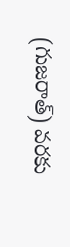(గుజరాత్) వరకు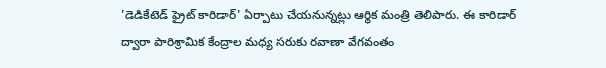'డెడికేటెడ్ ఫ్రైట్ కారిడార్' ఏర్పాటు చేయనున్నట్లు ఆర్థిక మంత్రి తెలిపారు. ఈ కారిడార్ ద్వారా పారిశ్రామిక కేంద్రాల మధ్య సరుకు రవాణా వేగవంతం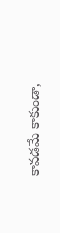కావడమే కాకుండా,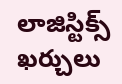లాజిస్టిక్స్ ఖర్చులు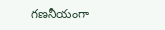గణనీయంగా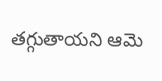తగ్గుతాయని ఆమె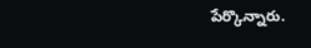పేర్కొన్నారు.